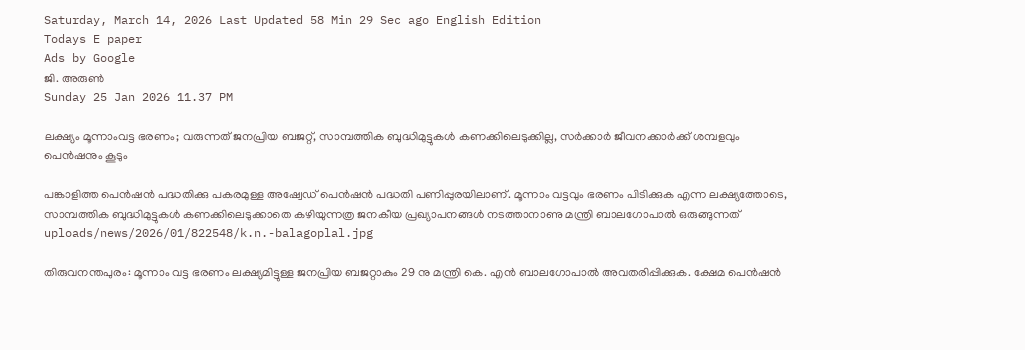Saturday, March 14, 2026 Last Updated 58 Min 29 Sec ago English Edition
Todays E paper
Ads by Google
ജി. അരുണ്‍
Sunday 25 Jan 2026 11.37 PM

ലക്ഷ്യം മൂന്നാംവട്ട ഭരണം; വരുന്നത്‌ ജനപ്രിയ ബജറ്റ്‌, സാമ്പത്തിക ബുദ്ധിമുട്ടുകള്‍ കണക്കിലെടുക്കില്ല, സര്‍ക്കാര്‍ ജീവനക്കാര്‍ക്ക് ശമ്പളവും പെന്‍ഷനും കൂടും

പങ്കാളിത്ത പെന്‍ഷന്‍ പദ്ധതിക്കു പകരമുള്ള അഷ്വേഡ്‌ പെന്‍ഷന്‍ പദ്ധതി പണിപ്പുരയിലാണ്‌. മൂന്നാം വട്ടവും ഭരണം പിടിക്കുക എന്ന ലക്ഷ്യത്തോടെ, സാമ്പത്തിക ബുദ്ധിമുട്ടുകള്‍ കണക്കിലെടുക്കാതെ കഴിയുന്നത്ര ജനകീയ പ്രഖ്യാപനങ്ങള്‍ നടത്താനാണു മന്ത്രി ബാലഗോപാല്‍ ഒരുങ്ങുന്നത്‌
uploads/news/2026/01/822548/k.n.-balagoplal.jpg

തിരുവനന്തപുരം: മൂന്നാം വട്ട ഭരണം ലക്ഷ്യമിട്ടുള്ള ജനപ്രിയ ബജറ്റാകും 29 നു മന്ത്രി കെ. എന്‍ ബാലഗോപാല്‍ അവതരിപ്പിക്കുക. ക്ഷേമ പെന്‍ഷന്‍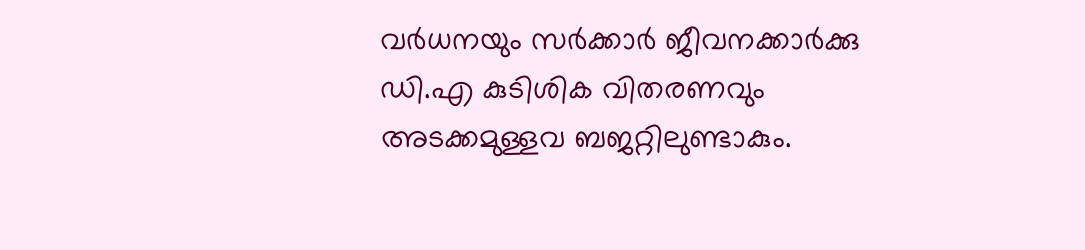വര്‍ധനയും സര്‍ക്കാര്‍ ജീവനക്കാര്‍ക്കു ഡി.എ കുടിശിക വിതരണവും അടക്കമുള്ളവ ബജറ്റിലുണ്ടാകും.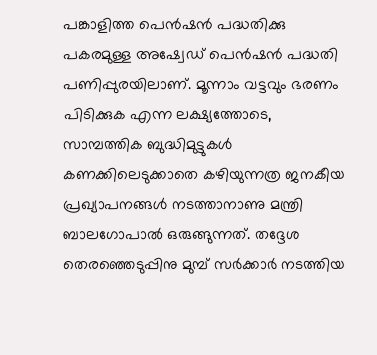പങ്കാളിത്ത പെന്‍ഷന്‍ പദ്ധതിക്കു പകരമുള്ള അഷ്വേഡ്‌ പെന്‍ഷന്‍ പദ്ധതി പണിപ്പുരയിലാണ്‌. മൂന്നാം വട്ടവും ഭരണം പിടിക്കുക എന്ന ലക്ഷ്യത്തോടെ, സാമ്പത്തിക ബുദ്ധിമുട്ടുകള്‍ കണക്കിലെടുക്കാതെ കഴിയുന്നത്ര ജനകീയ പ്രഖ്യാപനങ്ങള്‍ നടത്താനാണു മന്ത്രി ബാലഗോപാല്‍ ഒരുങ്ങുന്നത്‌. തദ്ദേശ തെരഞ്ഞെടുപ്പിനു മുമ്പ്‌ സര്‍ക്കാര്‍ നടത്തിയ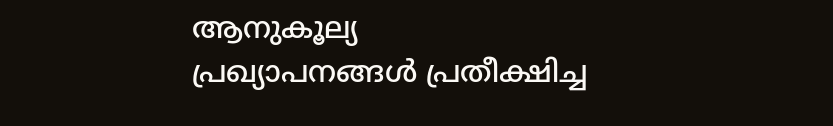ആനുകൂല്യ പ്രഖ്യാപനങ്ങള്‍ പ്രതീക്ഷിച്ച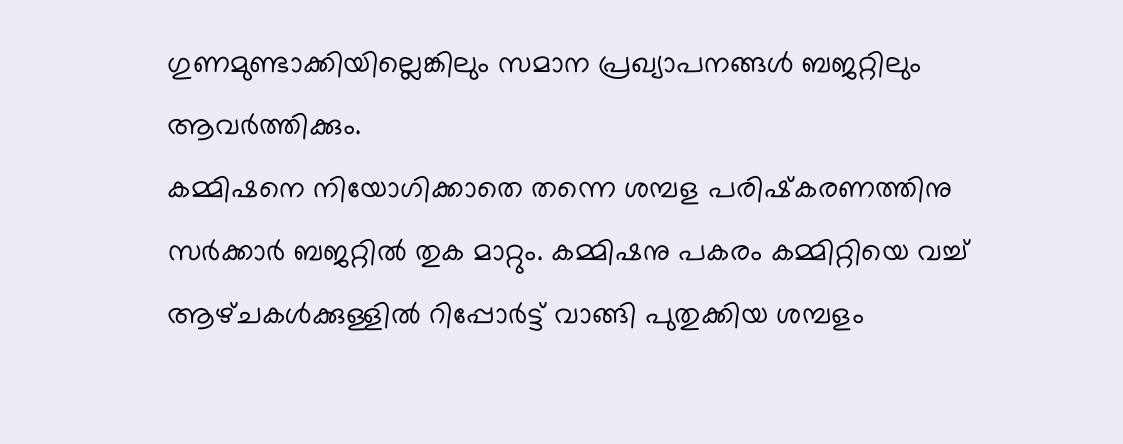ഗുണമുണ്ടാക്കിയില്ലെങ്കിലും സമാന പ്രഖ്യാപനങ്ങള്‍ ബജറ്റിലും ആവര്‍ത്തിക്കും.
കമ്മിഷനെ നിയോഗിക്കാതെ തന്നെ ശമ്പള പരിഷ്‌കരണത്തിനു സര്‍ക്കാര്‍ ബജറ്റില്‍ തുക മാറ്റും. കമ്മിഷനു പകരം കമ്മിറ്റിയെ വച്ച്‌ ആഴ്‌ചകള്‍ക്കുള്ളില്‍ റിപ്പോര്‍ട്ട്‌ വാങ്ങി പുതുക്കിയ ശമ്പളം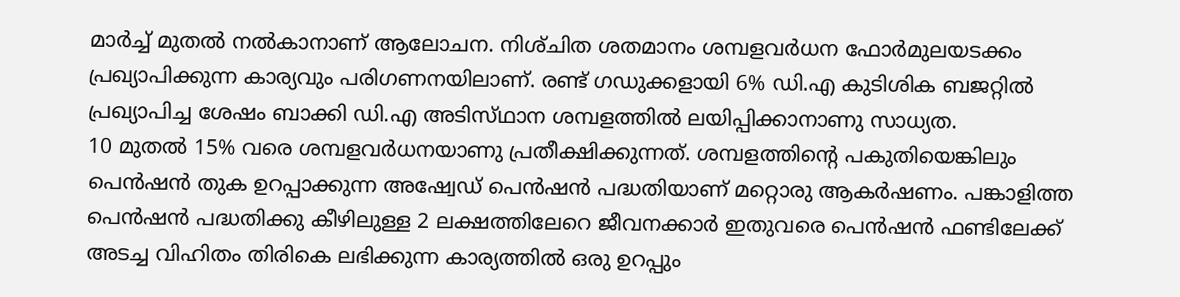മാര്‍ച്ച്‌ മുതല്‍ നല്‍കാനാണ്‌ ആലോചന. നിശ്‌ചിത ശതമാനം ശമ്പളവര്‍ധന ഫോര്‍മുലയടക്കം പ്രഖ്യാപിക്കുന്ന കാര്യവും പരിഗണനയിലാണ്‌. രണ്ട്‌ ഗഡുക്കളായി 6% ഡി.എ കുടിശിക ബജറ്റില്‍ പ്രഖ്യാപിച്ച ശേഷം ബാക്കി ഡി.എ അടിസ്‌ഥാന ശമ്പളത്തില്‍ ലയിപ്പിക്കാനാണു സാധ്യത.
10 മുതല്‍ 15% വരെ ശമ്പളവര്‍ധനയാണു പ്രതീക്ഷിക്കുന്നത്‌. ശമ്പളത്തിന്റെ പകുതിയെങ്കിലും പെന്‍ഷന്‍ തുക ഉറപ്പാക്കുന്ന അഷ്വേഡ്‌ പെന്‍ഷന്‍ പദ്ധതിയാണ്‌ മറ്റൊരു ആകര്‍ഷണം. പങ്കാളിത്ത പെന്‍ഷന്‍ പദ്ധതിക്കു കീഴിലുള്ള 2 ലക്ഷത്തിലേറെ ജീവനക്കാര്‍ ഇതുവരെ പെന്‍ഷന്‍ ഫണ്ടിലേക്ക്‌ അടച്ച വിഹിതം തിരികെ ലഭിക്കുന്ന കാര്യത്തില്‍ ഒരു ഉറപ്പും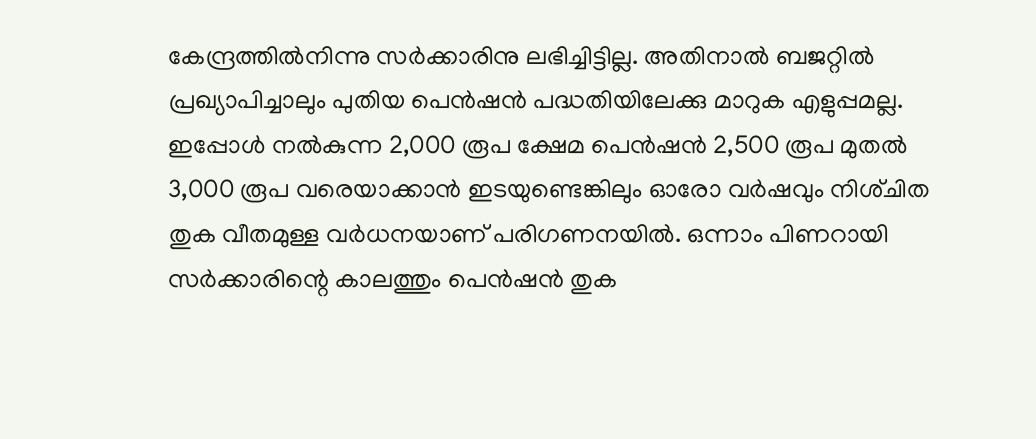കേന്ദ്രത്തില്‍നിന്നു സര്‍ക്കാരിനു ലഭിച്ചിട്ടില്ല. അതിനാല്‍ ബജറ്റില്‍ പ്രഖ്യാപിച്ചാലും പുതിയ പെന്‍ഷന്‍ പദ്ധതിയിലേക്കു മാറുക എളുപ്പമല്ല.
ഇപ്പോള്‍ നല്‍കുന്ന 2,000 രൂപ ക്ഷേമ പെന്‍ഷന്‍ 2,500 രൂപ മുതല്‍ 3,000 രൂപ വരെയാക്കാന്‍ ഇടയുണ്ടെങ്കിലും ഓരോ വര്‍ഷവും നിശ്‌ചിത തുക വീതമുള്ള വര്‍ധനയാണ്‌ പരിഗണനയില്‍. ഒന്നാം പിണറായി സര്‍ക്കാരിന്റെ കാലത്തും പെന്‍ഷന്‍ തുക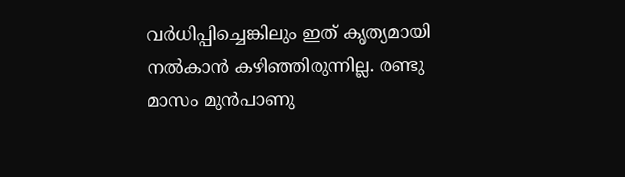വര്‍ധിപ്പിച്ചെങ്കിലും ഇത്‌ കൃത്യമായി നല്‍കാന്‍ കഴിഞ്ഞിരുന്നില്ല. രണ്ടു മാസം മുന്‍പാണു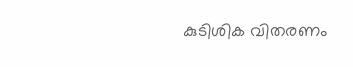കുടിശിക വിതരണം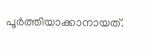പൂര്‍ത്തിയാക്കാനായത്‌.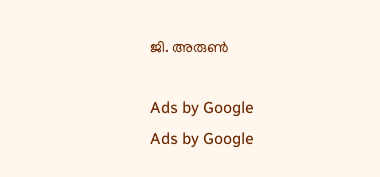ജി. അരുണ്‍

Ads by Google
Ads by Google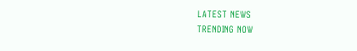LATEST NEWS
TRENDING NOW